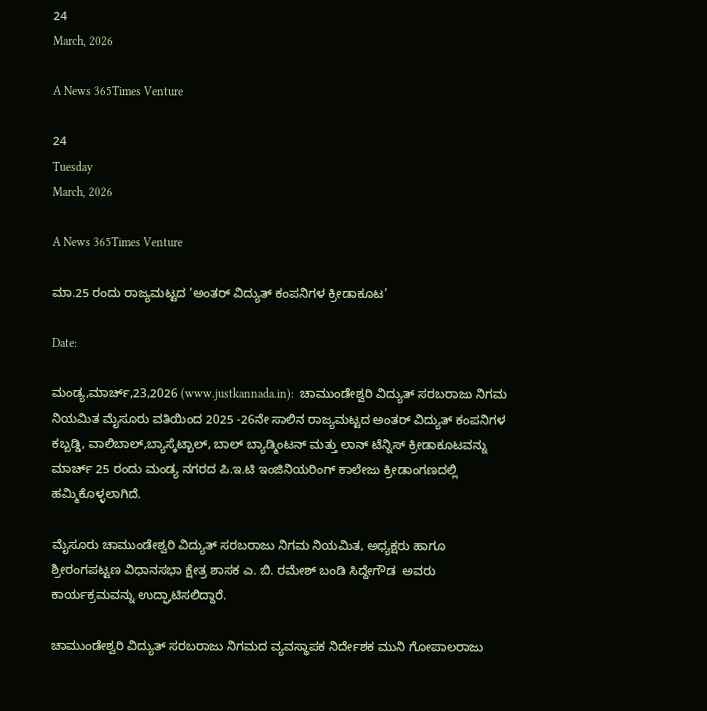24
March, 2026

A News 365Times Venture

24
Tuesday
March, 2026

A News 365Times Venture

ಮಾ.25 ರಂದು ರಾಜ್ಯಮಟ್ಟದ ‘ಅಂತರ್ ವಿದ್ಯುತ್ ಕಂಪನಿಗಳ ಕ್ರೀಡಾಕೂಟ’

Date:

ಮಂಡ್ಯ,ಮಾರ್ಚ್,23,2026 (www.justkannada.in):  ಚಾಮುಂಡೇಶ್ವರಿ ವಿದ್ಯುತ್ ಸರಬರಾಜು ನಿಗಮ ನಿಯಮಿತ ಮೈಸೂರು ವತಿಯಿಂದ 2025 -26ನೇ ಸಾಲಿನ ರಾಜ್ಯಮಟ್ಟದ ಅಂತರ್ ವಿದ್ಯುತ್ ಕಂಪನಿಗಳ ಕಬ್ಬಡ್ಡಿ, ವಾಲಿಬಾಲ್,ಬ್ಯಾಸ್ಕೆಟ್ಬಾಲ್, ಬಾಲ್ ಬ್ಯಾಡ್ಮಿಂಟನ್ ಮತ್ತು ಲಾನ್ ಟೆನ್ನಿಸ್ ಕ್ರೀಡಾಕೂಟವನ್ನು ಮಾರ್ಚ್ 25 ರಂದು ಮಂಡ್ಯ ನಗರದ ಪಿ.ಇ.ಟಿ ಇಂಜಿನಿಯರಿಂಗ್ ಕಾಲೇಜು ಕ್ರೀಡಾಂಗಣದಲ್ಲಿ ಹಮ್ಮಿಕೊಳ್ಳಲಾಗಿದೆ.

ಮೈಸೂರು ಚಾಮುಂಡೇಶ್ವರಿ ವಿದ್ಯುತ್ ಸರಬರಾಜು ನಿಗಮ ನಿಯಮಿತ, ಅಧ್ಯಕ್ಷರು ಹಾಗೂ  ಶ್ರೀರಂಗಪಟ್ಟಣ ವಿಧಾನಸಭಾ ಕ್ಷೇತ್ರ ಶಾಸಕ ಎ. ಬಿ. ರಮೇಶ್ ಬಂಡಿ ಸಿದ್ದೇಗೌಡ  ಅವರು ಕಾರ್ಯಕ್ರಮವನ್ನು ಉದ್ಘಾಟಿಸಲಿದ್ದಾರೆ.

ಚಾಮುಂಡೇಶ್ವರಿ ವಿದ್ಯುತ್ ಸರಬರಾಜು ನಿಗಮದ ವ್ಯವಸ್ಥಾಪಕ ನಿರ್ದೇಶಕ ಮುನಿ ಗೋಪಾಲರಾಜು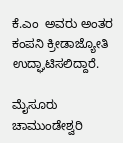ಕೆ.ಎಂ  ಅವರು ಅಂತರ ಕಂಪನಿ ಕ್ರೀಡಾಜ್ಯೋತಿ ಉದ್ಘಾಟಿಸಲಿದ್ದಾರೆ.

ಮೈಸೂರು ಚಾಮುಂಡೇಶ್ವರಿ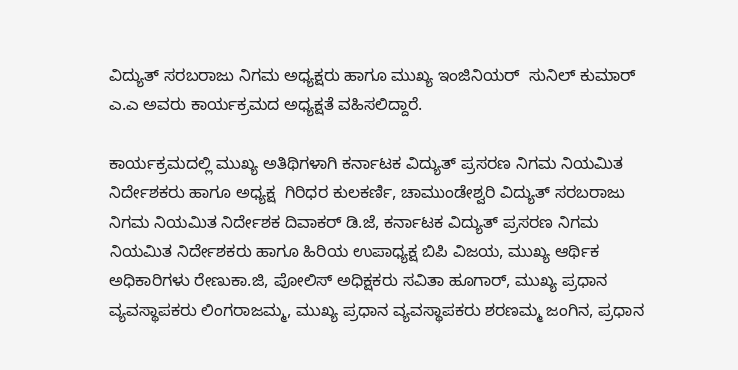ವಿದ್ಯುತ್ ಸರಬರಾಜು ನಿಗಮ ಅಧ್ಯಕ್ಷರು ಹಾಗೂ ಮುಖ್ಯ ಇಂಜಿನಿಯರ್  ಸುನಿಲ್ ಕುಮಾರ್ ಎ.ಎ ಅವರು ಕಾರ್ಯಕ್ರಮದ ಅಧ್ಯಕ್ಷತೆ ವಹಿಸಲಿದ್ದಾರೆ.

ಕಾರ್ಯಕ್ರಮದಲ್ಲಿ ಮುಖ್ಯ ಅತಿಥಿಗಳಾಗಿ ಕರ್ನಾಟಕ ವಿದ್ಯುತ್ ಪ್ರಸರಣ ನಿಗಮ ನಿಯಮಿತ ನಿರ್ದೇಶಕರು ಹಾಗೂ ಅಧ್ಯಕ್ಷ  ಗಿರಿಧರ ಕುಲಕರ್ಣಿ, ಚಾಮುಂಡೇಶ್ವರಿ ವಿದ್ಯುತ್ ಸರಬರಾಜು ನಿಗಮ ನಿಯಮಿತ ನಿರ್ದೇಶಕ ದಿವಾಕರ್ ಡಿ.ಜೆ, ಕರ್ನಾಟಕ ವಿದ್ಯುತ್ ಪ್ರಸರಣ ನಿಗಮ ನಿಯಮಿತ ನಿರ್ದೇಶಕರು ಹಾಗೂ ಹಿರಿಯ ಉಪಾಧ್ಯಕ್ಷ ಬಿಪಿ ವಿಜಯ, ಮುಖ್ಯ ಆರ್ಥಿಕ ಅಧಿಕಾರಿಗಳು ರೇಣುಕಾ.ಜಿ, ಪೋಲಿಸ್ ಅಧಿಕ್ಷಕರು ಸವಿತಾ ಹೂಗಾರ್, ಮುಖ್ಯ ಪ್ರಧಾನ ವ್ಯವಸ್ಥಾಪಕರು ಲಿಂಗರಾಜಮ್ಮ, ಮುಖ್ಯ ಪ್ರಧಾನ ವ್ಯವಸ್ಥಾಪಕರು ಶರಣಮ್ಮ ಜಂಗಿನ, ಪ್ರಧಾನ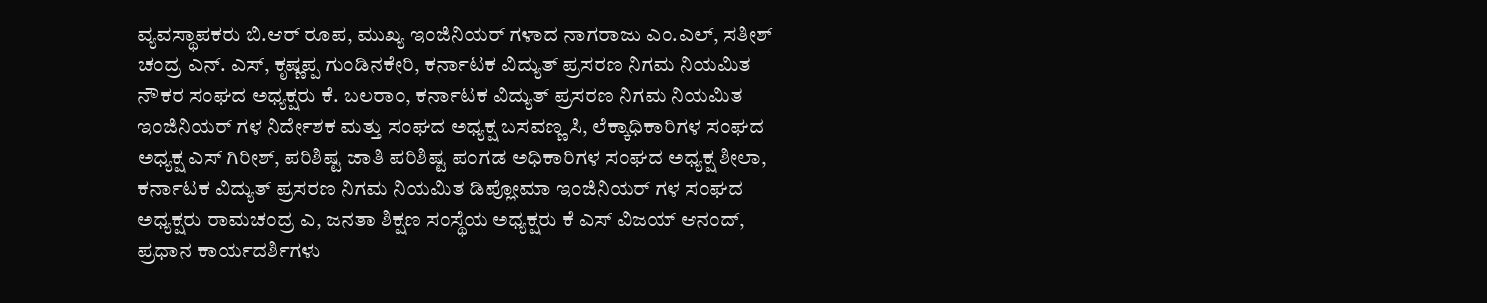ವ್ಯವಸ್ಥಾಪಕರು ಬಿ.ಆರ್ ರೂಪ, ಮುಖ್ಯ ಇಂಜಿನಿಯರ್ ಗಳಾದ ನಾಗರಾಜು ಎಂ.ಎಲ್, ಸತೀಶ್ ಚಂದ್ರ ಎನ್. ಎಸ್, ಕೃಷ್ಣಪ್ಪ ಗುಂಡಿನಕೇರಿ, ಕರ್ನಾಟಕ ವಿದ್ಯುತ್ ಪ್ರಸರಣ ನಿಗಮ ನಿಯಮಿತ ನೌಕರ ಸಂಘದ ಅಧ್ಯಕ್ಷರು ಕೆ. ಬಲರಾಂ, ಕರ್ನಾಟಕ ವಿದ್ಯುತ್ ಪ್ರಸರಣ ನಿಗಮ ನಿಯಮಿತ ಇಂಜಿನಿಯರ್ ಗಳ ನಿರ್ದೇಶಕ ಮತ್ತು ಸಂಘದ ಅಧ್ಯಕ್ಷ ಬಸವಣ್ಣ ಸಿ, ಲೆಕ್ಕಾಧಿಕಾರಿಗಳ ಸಂಘದ ಅಧ್ಯಕ್ಷ ಎಸ್ ಗಿರೀಶ್, ಪರಿಶಿಷ್ಟ ಜಾತಿ ಪರಿಶಿಷ್ಟ ಪಂಗಡ ಅಧಿಕಾರಿಗಳ ಸಂಘದ ಅಧ್ಯಕ್ಷ ಶೀಲಾ, ಕರ್ನಾಟಕ ವಿದ್ಯುತ್ ಪ್ರಸರಣ ನಿಗಮ ನಿಯಮಿತ ಡಿಪ್ಲೋಮಾ ಇಂಜಿನಿಯರ್ ಗಳ ಸಂಘದ ಅಧ್ಯಕ್ಷರು ರಾಮಚಂದ್ರ ಎ, ಜನತಾ ಶಿಕ್ಷಣ ಸಂಸ್ಥೆಯ ಅಧ್ಯಕ್ಷರು ಕೆ ಎಸ್ ವಿಜಯ್ ಆನಂದ್, ಪ್ರಧಾನ ಕಾರ್ಯದರ್ಶಿಗಳು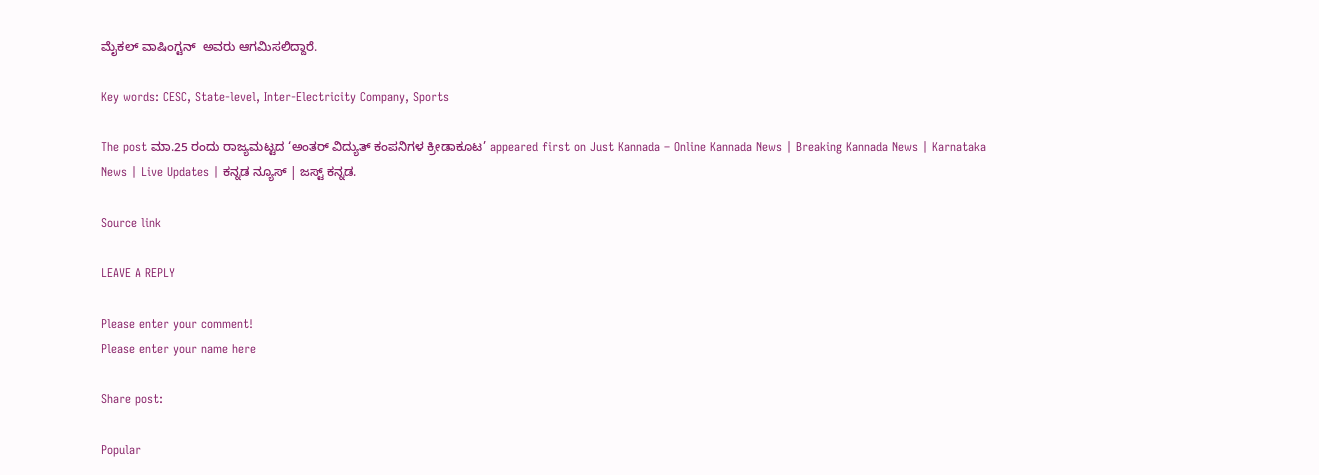ಮೈಕಲ್ ವಾಷಿಂಗ್ಟನ್  ಅವರು ಆಗಮಿಸಲಿದ್ದಾರೆ.

Key words: CESC, State-level, Inter-Electricity Company, Sports

The post ಮಾ.25 ರಂದು ರಾಜ್ಯಮಟ್ಟದ ‘ಅಂತರ್ ವಿದ್ಯುತ್ ಕಂಪನಿಗಳ ಕ್ರೀಡಾಕೂಟ’ appeared first on Just Kannada – Online Kannada News | Breaking Kannada News | Karnataka News | Live Updates | ಕನ್ನಡ ನ್ಯೂಸ್ | ಜಸ್ಟ್ ಕನ್ನಡ.

Source link

LEAVE A REPLY

Please enter your comment!
Please enter your name here

Share post:

Popular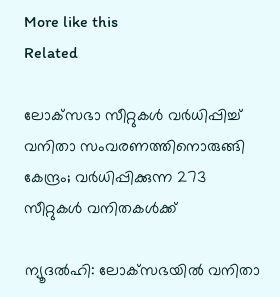More like this
Related

ലോക്‌സഭാ സീറ്റുകള്‍ വര്‍ധിപ്പിച്ച് വനിതാ സംവരണത്തിനൊരുങ്ങി കേന്ദ്രം; വര്‍ധിപ്പിക്കുന്ന 273 സീറ്റുകള്‍ വനിതകള്‍ക്ക്

ന്യൂദല്‍ഹി: ലോക്‌സഭയില്‍ വനിതാ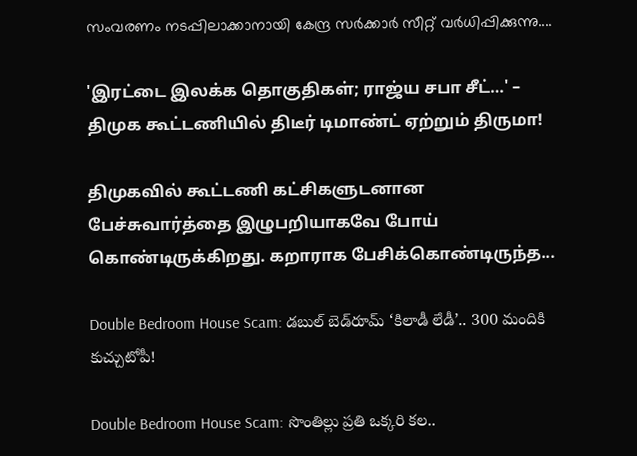സംവരണം നടപ്പിലാക്കാനായി കേന്ദ്ര സര്‍ക്കാര്‍ സീറ്റ് വര്‍ധിപ്പിക്കുന്നു....

'இரட்டை இலக்க தொகுதிகள்; ராஜ்ய சபா சீட்…' – திமுக கூட்டணியில் திடீர் டிமாண்ட் ஏற்றும் திருமா!

திமுகவில் கூட்டணி கட்சிகளுடனான பேச்சுவார்த்தை இழுபறியாகவே போய் கொண்டிருக்கிறது. கறாராக பேசிக்கொண்டிருந்த...

Double Bedroom House Scam: డబుల్ బెడ్‌రూమ్ ‘కిలాడీ లేడీ’.. 300 మందికి కుచ్చుటోపీ!

Double Bedroom House Scam: సొంతిల్లు ప్రతి ఒక్కరి కల..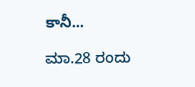కానీ...

ಮಾ.28 ರಂದು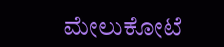ಮೇಲುಕೋಟೆ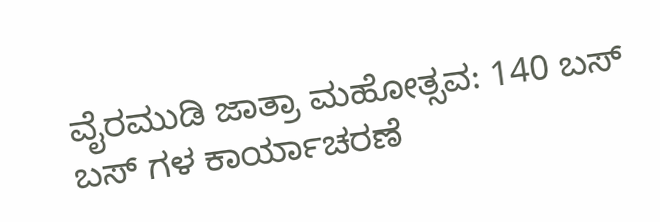ವೈರಮುಡಿ ಜಾತ್ರಾ ಮಹೋತ್ಸವ: 140 ಬಸ್ ಬಸ್ ಗಳ ಕಾರ್ಯಾಚರಣೆ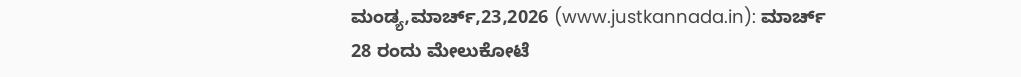ಮಂಡ್ಯ,ಮಾರ್ಚ್,23,2026 (www.justkannada.in): ಮಾರ್ಚ್ 28 ರಂದು ಮೇಲುಕೋಟೆ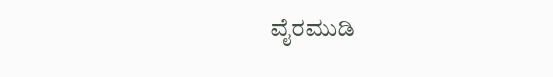ವೈರಮುಡಿ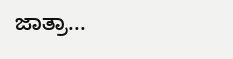ಜಾತ್ರಾ...